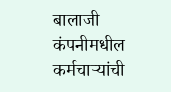बालाजी कंपनीमधील कर्मचाऱ्यांची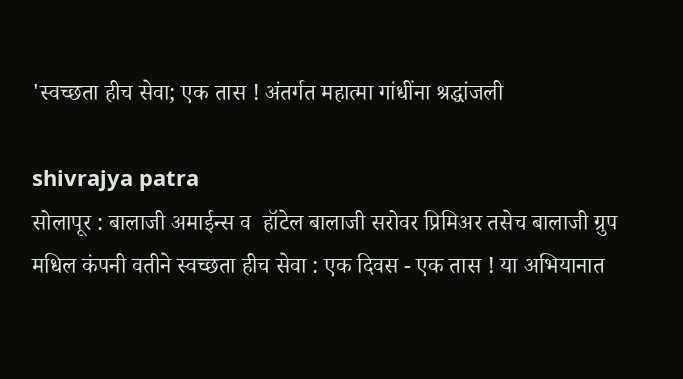'स्वच्छता हीच सेवा; एक तास ! अंतर्गत महात्मा गांधींना श्रद्धांजली

shivrajya patra
सोलापूर : बालाजी अमाईन्स व  हॉटेल बालाजी सरोवर प्रिमिअर तसेच बालाजी ग्रुप मधिल कंपनी वतीने स्वच्छता हीच सेवा : एक दिवस - एक तास ! या अभियानात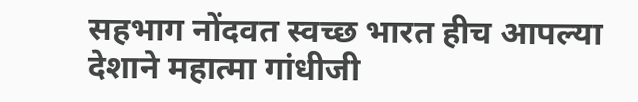सहभाग नोंदवत स्वच्छ भारत हीच आपल्या देशाने महात्मा गांधीजी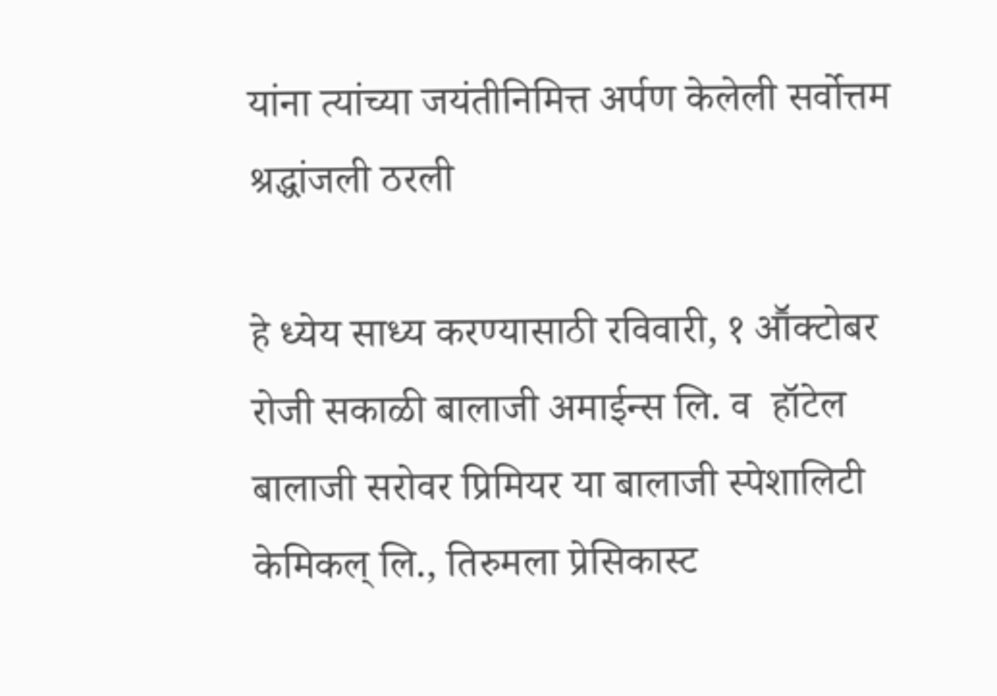यांना त्यांच्या जयंतीनिमित्त अर्पण केलेली सर्वोत्तम श्रद्धांजली ठरली

हे ध्येय साध्य करण्यासाठी रविवारी, १ आॕक्टोबर रोजी सकाळी बालाजी अमाईन्स लि. व  हॉटेल बालाजी सरोवर प्रिमियर या बालाजी स्पेशालिटी केमिकल् लि., तिरुमला प्रेसिकास्ट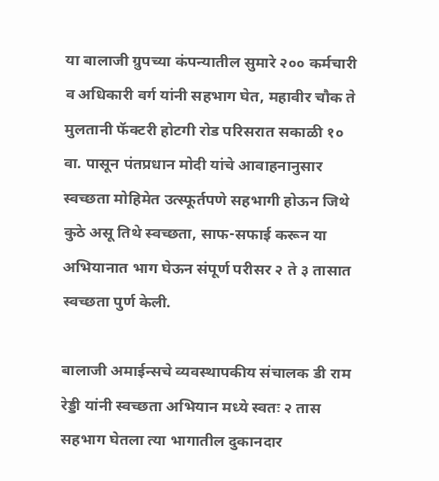या बालाजी ग्रुपच्या कंपन्यातील सुमारे २०० कर्मचारी व अधिकारी वर्ग यांनी सहभाग घेत, महावीर चौक ते मुलतानी फॅक्टरी होटगी रोड परिसरात सकाळी १० वा. पासून पंतप्रधान मोदी यांचे आवाहनानुसार स्वच्छता मोहिमेत उत्स्फूर्तपणे सहभागी होऊन जिथे कुठे असू तिथे स्वच्छता, साफ-सफाई करून या अभियानात भाग घेऊन संपूर्ण परीसर २ ते ३ तासात स्वच्छता पुर्ण केली.

बालाजी अमाईन्सचे व्यवस्थापकीय संचालक डी राम रेड्डी यांनी स्वच्छता अभियान मध्ये स्वतः २ तास सहभाग घेतला त्या भागातील दुकानदार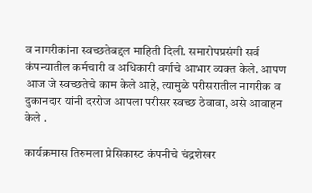व नागरीकांना स्वच्छतेबद्दल माहिती दिली. समारोपप्रसंगी सर्व कंपन्यातील कर्मचारी व अधिकारी वर्गाचे आभार व्यक्त केले. आपण आज जे स्वच्छतेचे काम केले आहे, त्यामुळे परीसरातील नागरीक व दुकानदार यांनी दररोज आपला परीसर स्वच्छ ठेवावा, असे आवाहन केले .

कार्यक्रमास तिरुमला प्रेसिकास्ट कंपनीचे चंद्रशेखर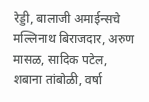रेड्डी, बालाजी अमाईन्सचे मल्लिनाथ बिराजदार, अरुण मासळ, सादिक पटेल, शबाना तांबोळी, वर्षा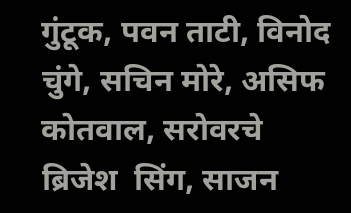गुंटूक, पवन ताटी, विनोद चुंगे, सचिन मोरे, असिफ कोतवाल, सरोवरचे ब्रिजेश  सिंग, साजन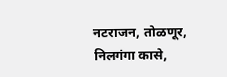नटराजन, तोळणूर, निलगंगा कासे,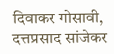दिवाकर गोसावी, दत्तप्रसाद सांजेकर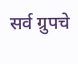सर्व ग्रुपचे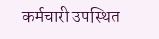कर्मचारी उपस्थित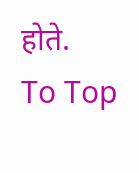होते.
To Top